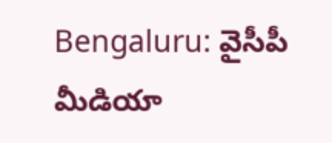Bengaluru: వైసీపీ మీడియా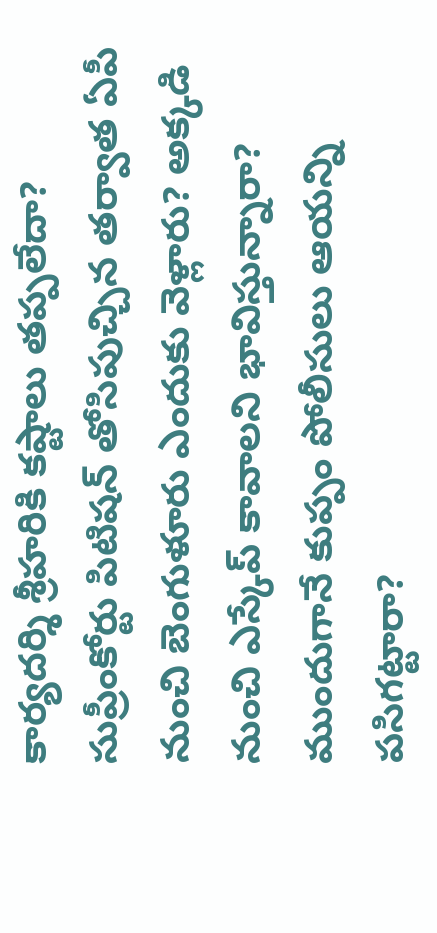కార్యదర్శి శ్రీహరికి కష్టాలు తప్పలేదా? సుప్రీంకోర్టు పిటిషన్ తోసిపుచ్చిన తర్వాత ఏపీ నుంచి బెంగుళూరు ఎందుకు వెళ్లారు? అక్కడి నుంచి ఎస్కేప్ కావాలని భావిస్తున్నారా? ముందుగానే కుప్పం పోలీసులు ఆయన్ని పసిగట్టారా?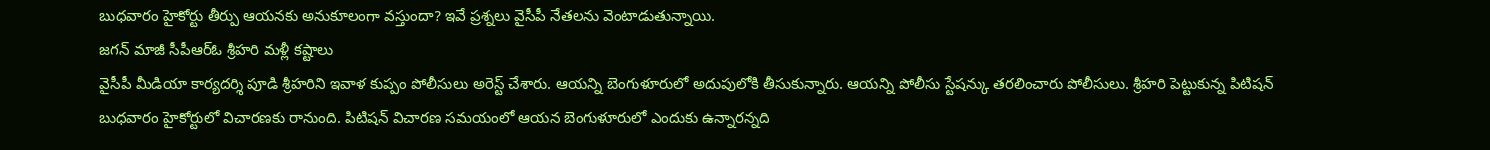బుధవారం హైకోర్టు తీర్పు ఆయనకు అనుకూలంగా వస్తుందా? ఇవే ప్రశ్నలు వైసీపీ నేతలను వెంటాడుతున్నాయి.
జగన్ మాజీ సీపీఆర్ఓ శ్రీహరి మళ్లీ కష్టాలు
వైసీపీ మీడియా కార్యదర్శి పూడి శ్రీహరిని ఇవాళ కుప్పం పోలీసులు అరెస్ట్ చేశారు. ఆయన్ని బెంగుళూరులో అదుపులోకి తీసుకున్నారు. ఆయన్ని పోలీసు స్టేషన్కు తరలించారు పోలీసులు. శ్రీహరి పెట్టుకున్న పిటిషన్ బుధవారం హైకోర్టులో విచారణకు రానుంది. పిటిషన్ విచారణ సమయంలో ఆయన బెంగుళూరులో ఎందుకు ఉన్నారన్నది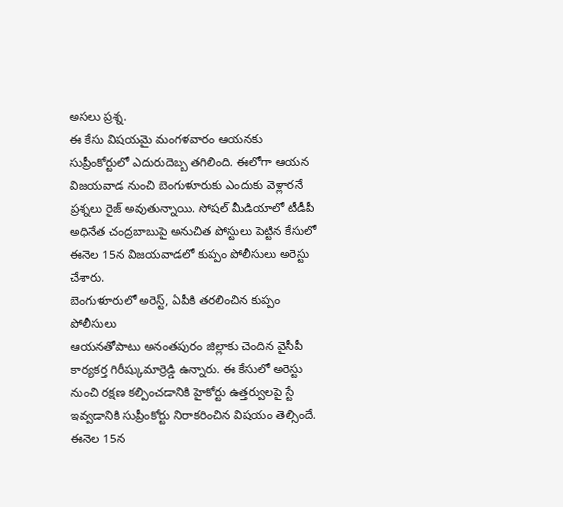అసలు ప్రశ్న.
ఈ కేసు విషయమై మంగళవారం ఆయనకు సుప్రీంకోర్టులో ఎదురుదెబ్బ తగిలింది. ఈలోగా ఆయన విజయవాడ నుంచి బెంగుళూరుకు ఎందుకు వెళ్లారనే ప్రశ్నలు రైజ్ అవుతున్నాయి. సోషల్ మీడియాలో టీడీపీ అధినేత చంద్రబాబుపై అనుచిత పోస్టులు పెట్టిన కేసులో ఈనెల 15న విజయవాడలో కుప్పం పోలీసులు అరెస్టు చేశారు.
బెంగుళూరులో అరెస్ట్, ఏపీకి తరలించిన కుప్పం పోలీసులు
ఆయనతోపాటు అనంతపురం జిల్లాకు చెందిన వైసీపీ కార్యకర్త గిరీష్కుమార్రెడ్డి ఉన్నారు. ఈ కేసులో అరెస్టు నుంచి రక్షణ కల్పించడానికి హైకోర్టు ఉత్తర్వులపై స్టే ఇవ్వడానికి సుప్రీంకోర్టు నిరాకరించిన విషయం తెల్సిందే. ఈనెల 15న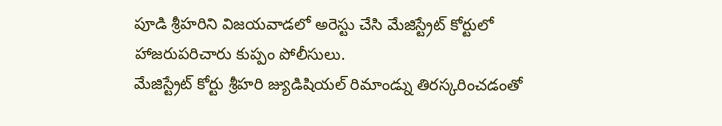పూడి శ్రీహరిని విజయవాడలో అరెస్టు చేసి మేజిస్ట్రేట్ కోర్టులో హాజరుపరిచారు కుప్పం పోలీసులు.
మేజిస్ట్రేట్ కోర్టు శ్రీహరి జ్యుడిషియల్ రిమాండ్ను తిరస్కరించడంతో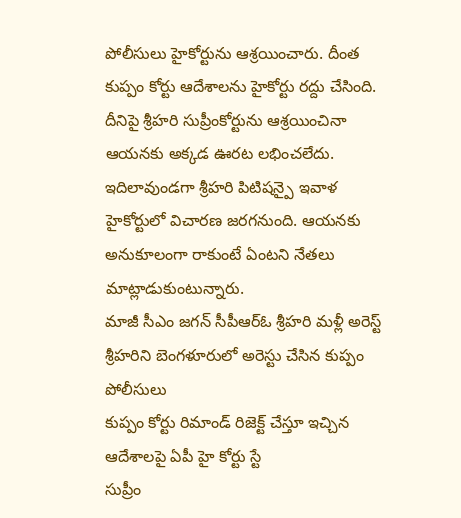పోలీసులు హైకోర్టును ఆశ్రయించారు. దీంత కుప్పం కోర్టు ఆదేశాలను హైకోర్టు రద్దు చేసింది. దీనిపై శ్రీహరి సుప్రీంకోర్టును ఆశ్రయించినా ఆయనకు అక్కడ ఊరట లభించలేదు. ఇదిలావుండగా శ్రీహరి పిటిషన్పై ఇవాళ హైకోర్టులో విచారణ జరగనుంది. ఆయనకు అనుకూలంగా రాకుంటే ఏంటని నేతలు మాట్లాడుకుంటున్నారు.
మాజీ సీఎం జగన్ సీపీఆర్ఓ శ్రీహరి మళ్లీ అరెస్ట్
శ్రీహరిని బెంగళూరులో అరెస్టు చేసిన కుప్పం పోలీసులు
కుప్పం కోర్టు రిమాండ్ రిజెక్ట్ చేస్తూ ఇచ్చిన ఆదేశాలపై ఏపీ హై కోర్టు స్టే
సుప్రీం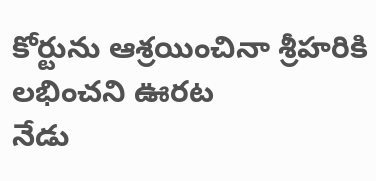కోర్టును ఆశ్రయించినా శ్రీహరికి లభించని ఊరట
నేడు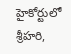హైకోర్టులో శ్రీహరి,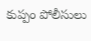కుప్పం పోలీసులు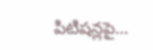పిటిషన్లపై…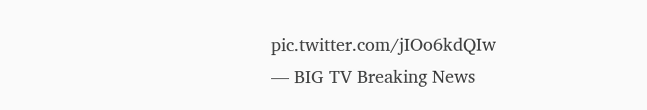pic.twitter.com/jIOo6kdQIw
— BIG TV Breaking News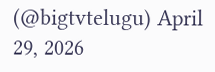(@bigtvtelugu) April 29, 2026